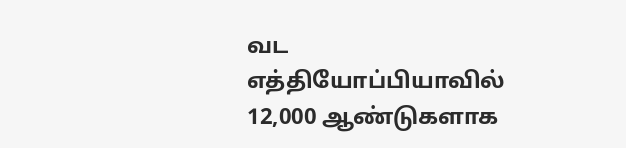வட எத்தியோப்பியாவில் 12,000 ஆண்டுகளாக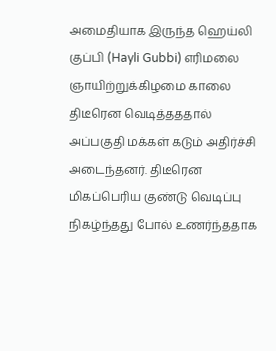அமைதியாக இருந்த ஹெய்லி குப்பி (Hayli Gubbi) எரிமலை ஞாயிற்றுக்கிழமை காலை திடீரென வெடித்தததால் அப்பகுதி மக்கள் கடும் அதிர்ச்சி அடைந்தனர். திடீரென மிகப்பெரிய குண்டு வெடிப்பு நிகழ்ந்தது போல் உணர்ந்ததாக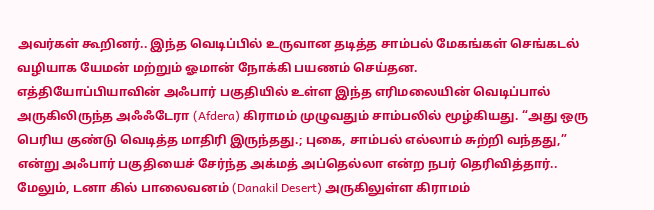அவர்கள் கூறினர்.. இந்த வெடிப்பில் உருவான தடித்த சாம்பல் மேகங்கள் செங்கடல் வழியாக யேமன் மற்றும் ஓமான் நோக்கி பயணம் செய்தன.
எத்தியோப்பியாவின் அஃபார் பகுதியில் உள்ள இந்த எரிமலையின் வெடிப்பால் அருகிலிருந்த அஃஃடேரா (Afdera) கிராமம் முழுவதும் சாம்பலில் மூழ்கியது. “அது ஒரு பெரிய குண்டு வெடித்த மாதிரி இருந்தது.; புகை, சாம்பல் எல்லாம் சுற்றி வந்தது,” என்று அஃபார் பகுதியைச் சேர்ந்த அக்மத் அப்தெல்லா என்ற நபர் தெரிவித்தார்..
மேலும், டனா கில் பாலைவனம் (Danakil Desert) அருகிலுள்ள கிராமம்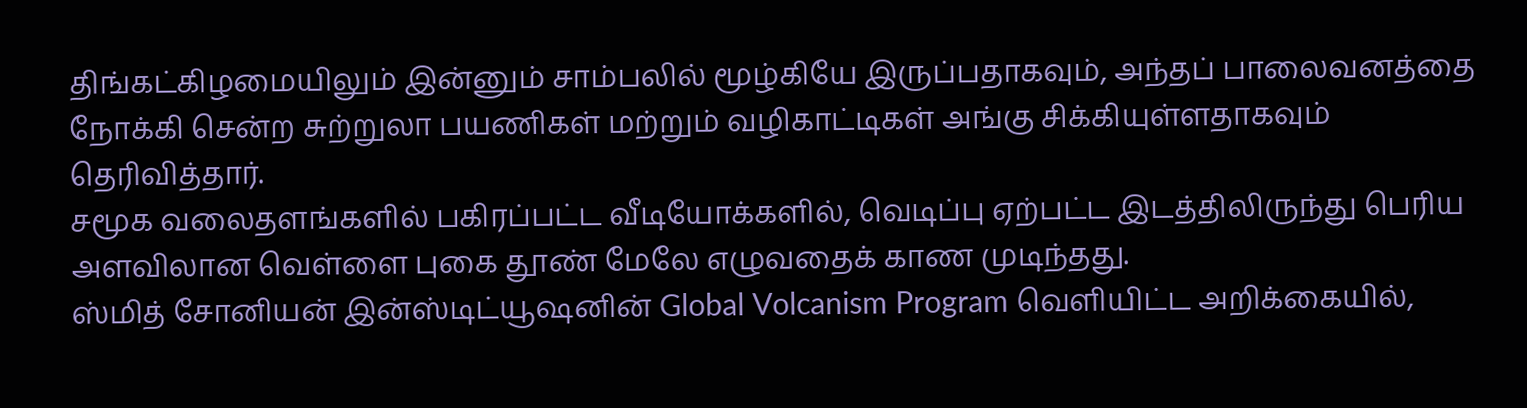திங்கட்கிழமையிலும் இன்னும் சாம்பலில் மூழ்கியே இருப்பதாகவும், அந்தப் பாலைவனத்தை நோக்கி சென்ற சுற்றுலா பயணிகள் மற்றும் வழிகாட்டிகள் அங்கு சிக்கியுள்ளதாகவும் தெரிவித்தார்.
சமூக வலைதளங்களில் பகிரப்பட்ட வீடியோக்களில், வெடிப்பு ஏற்பட்ட இடத்திலிருந்து பெரிய அளவிலான வெள்ளை புகை தூண் மேலே எழுவதைக் காண முடிந்தது.
ஸ்மித் சோனியன் இன்ஸ்டிட்யூஷனின் Global Volcanism Program வெளியிட்ட அறிக்கையில்,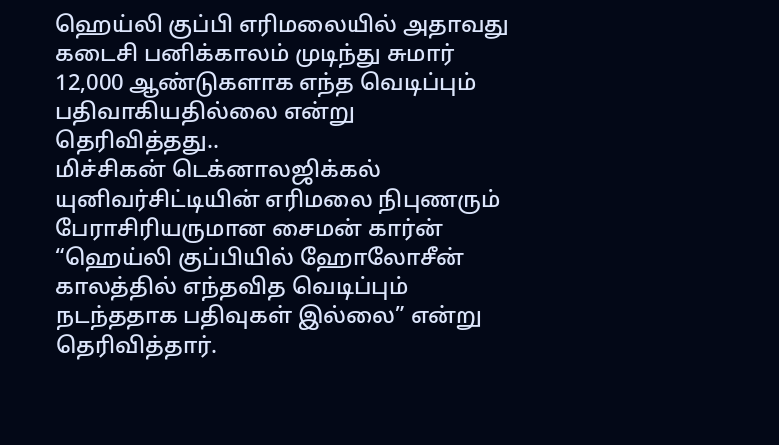ஹெய்லி குப்பி எரிமலையில் அதாவது கடைசி பனிக்காலம் முடிந்து சுமார் 12,000 ஆண்டுகளாக எந்த வெடிப்பும் பதிவாகியதில்லை என்று தெரிவித்தது..
மிச்சிகன் டெக்னாலஜிக்கல் யுனிவர்சிட்டியின் எரிமலை நிபுணரும் பேராசிரியருமான சைமன் கார்ன் “ஹெய்லி குப்பியில் ஹோலோசீன் காலத்தில் எந்தவித வெடிப்பும் நடந்ததாக பதிவுகள் இல்லை” என்று தெரிவித்தார்.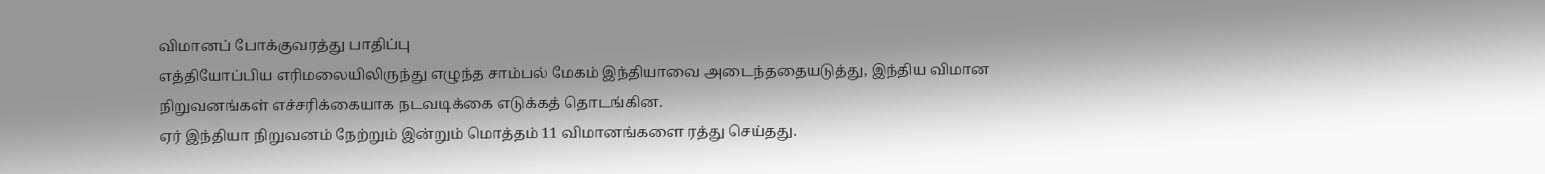விமானப் போக்குவரத்து பாதிப்பு
எத்தியோப்பிய எரிமலையிலிருந்து எழுந்த சாம்பல் மேகம் இந்தியாவை அடைந்ததையடுத்து, இந்திய விமான நிறுவனங்கள் எச்சரிக்கையாக நடவடிக்கை எடுக்கத் தொடங்கின.
ஏர் இந்தியா நிறுவனம் நேற்றும் இன்றும் மொத்தம் 11 விமானங்களை ரத்து செய்தது.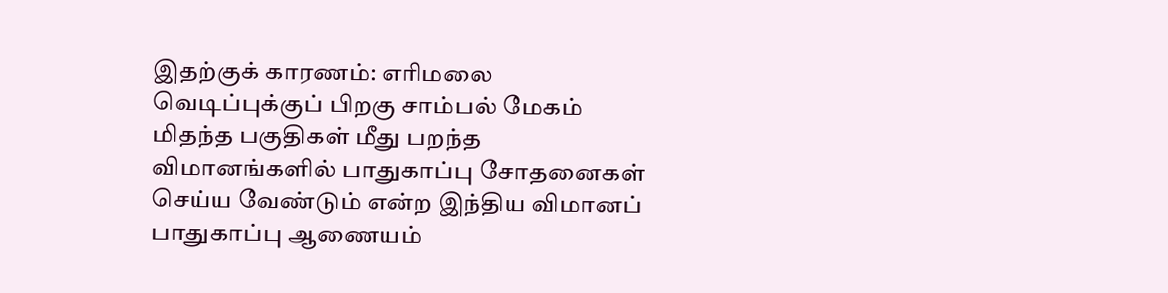இதற்குக் காரணம்: எரிமலை வெடிப்புக்குப் பிறகு சாம்பல் மேகம் மிதந்த பகுதிகள் மீது பறந்த விமானங்களில் பாதுகாப்பு சோதனைகள் செய்ய வேண்டும் என்ற இந்திய விமானப் பாதுகாப்பு ஆணையம்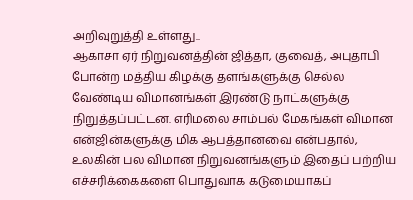அறிவுறுத்தி உள்ளது..
ஆகாசா ஏர் நிறுவனத்தின் ஜித்தா, குவைத், அபுதாபி போன்ற மத்திய கிழக்கு தளங்களுக்கு செல்ல வேண்டிய விமானங்கள் இரண்டு நாட்களுக்கு நிறுத்தப்பட்டன. எரிமலை சாம்பல் மேகங்கள் விமான என்ஜின்களுக்கு மிக ஆபத்தானவை என்பதால், உலகின் பல விமான நிறுவனங்களும் இதைப் பற்றிய எச்சரிக்கைகளை பொதுவாக கடுமையாகப்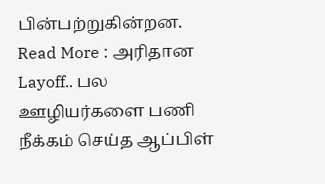பின்பற்றுகின்றன.
Read More : அரிதான Layoff.. பல ஊழியர்களை பணி நீக்கம் செய்த ஆப்பிள்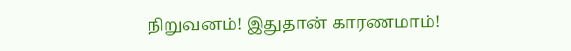நிறுவனம்! இதுதான் காரணமாம்!